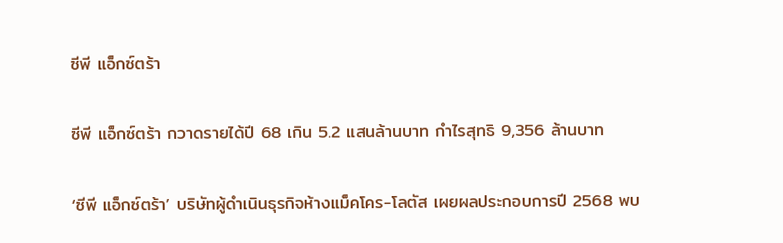ซีพี แอ็กซ์ตร้า

ซีพี แอ็กซ์ตร้า กวาดรายได้ปี 68 เกิน 5.2 แสนล้านบาท กำไรสุทธิ 9,356 ล้านบาท

‘ซีพี แอ็กซ์ตร้า’ บริษัทผู้ดำเนินธุรกิจห้างแม็คโคร-โลตัส เผยผลประกอบการปี 2568 พบ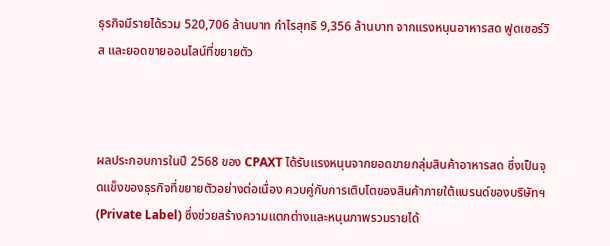ธุรกิจมีรายได้รวม 520,706 ล้านบาท กำไรสุทธิ 9,356 ล้านบาท จากแรงหนุนอาหารสด ฟูดเซอร์วิส และยอดขายออนไลน์ที่ขยายตัว



ผลประกอบการในปี 2568 ของ CPAXT ได้รับแรงหนุนจากยอดขายกลุ่มสินค้าอาหารสด ซึ่งเป็นจุดแข็งของธุรกิจที่ขยายตัวอย่างต่อเนื่อง ควบคู่กับการเติบโตของสินค้าภายใต้แบรนด์ของบริษัทฯ (Private Label) ซึ่งช่วยสร้างความแตกต่างและหนุนภาพรวมรายได้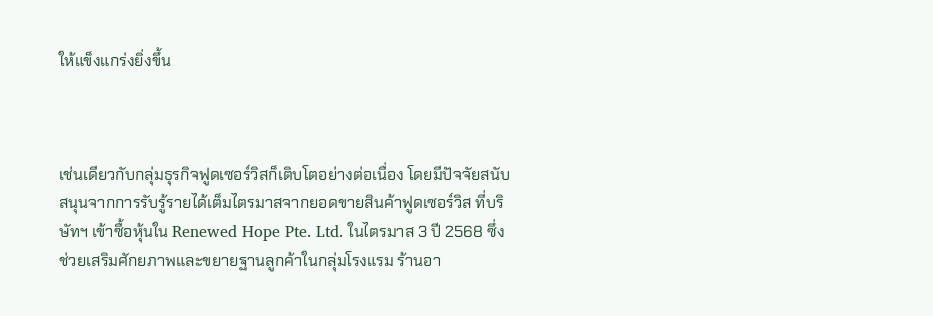ให้แข็งแกร่งยิ่งขึ้น



เช่นเดียวกับกลุ่มธุรกิจฟูดเซอร์วิสก็เติบโตอย่างต่อเนื่อง โดยมีปัจจัยสนับสนุนจากการรับรู้รายได้เต็มไตรมาสจากยอดขายสินค้าฟูดเซอร์วิส ที่บริษัทฯ เข้าซื้อหุ้นใน Renewed Hope Pte. Ltd. ในไตรมาส 3 ปี 2568 ซึ่งช่วยเสริมศักยภาพและขยายฐานลูกค้าในกลุ่มโรงแรม ร้านอา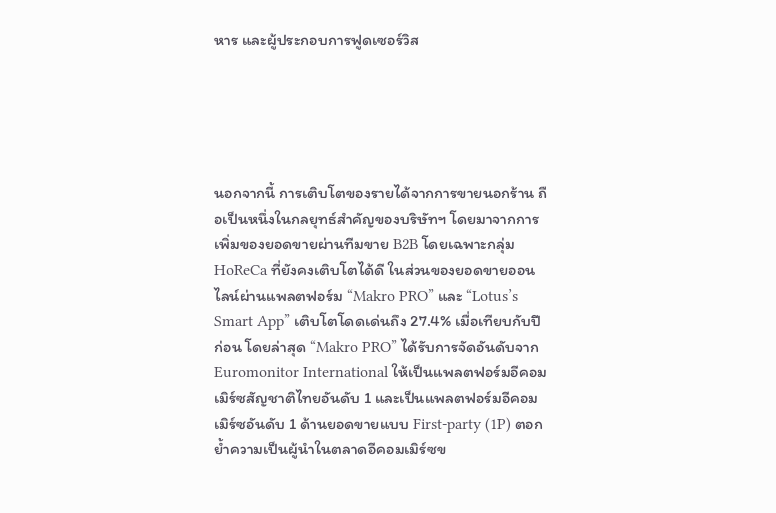หาร และผู้ประกอบการฟูดเซอร์วิส





นอกจากนี้ การเติบโตของรายได้จากการขายนอกร้าน ถือเป็นหนึ่งในกลยุทธ์สำคัญของบริษัทฯ โดยมาจากการเพิ่มของยอดขายผ่านทีมขาย B2B โดยเฉพาะกลุ่ม HoReCa ที่ยังคงเติบโตได้ดี ในส่วนของยอดขายออนไลน์ผ่านแพลตฟอร์ม “Makro PRO” และ “Lotus’s Smart App” เติบโตโดดเด่นถึง 27.4% เมื่อเทียบกับปีก่อน โดยล่าสุด “Makro PRO” ได้รับการจัดอันดับจาก Euromonitor International ให้เป็นแพลตฟอร์มอีคอมเมิร์ซสัญชาติไทยอันดับ 1 และเป็นแพลตฟอร์มอีคอมเมิร์ซอันดับ 1 ด้านยอดขายแบบ First-party (1P) ตอกย้ำความเป็นผู้นำในตลาดอีคอมเมิร์ซข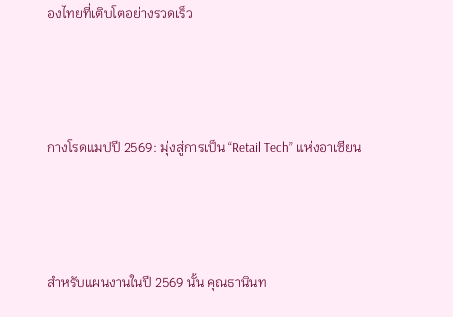องไทยที่เติบโตอย่างรวดเร็ว



กางโรดแมปปี 2569: มุ่งสู่การเป็น “Retail Tech” แห่งอาเซียน



สำหรับแผนงานในปี 2569 นั้น คุณธานินท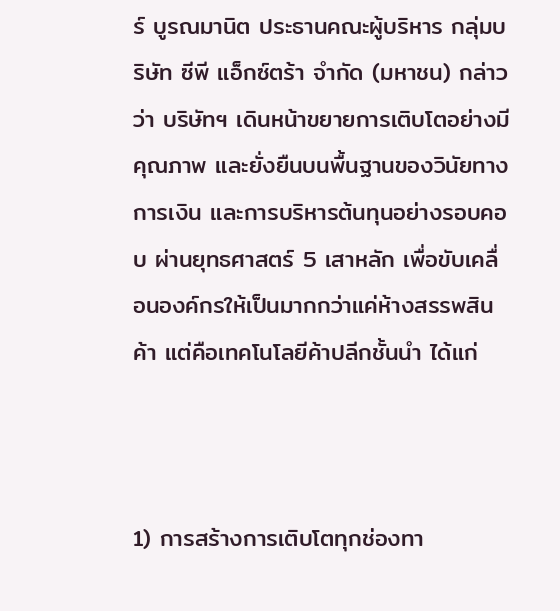ร์ บูรณมานิต ประธานคณะผู้บริหาร กลุ่มบริษัท ซีพี แอ็กซ์ตร้า จำกัด (มหาชน) กล่าวว่า บริษัทฯ เดินหน้าขยายการเติบโตอย่างมีคุณภาพ และยั่งยืนบนพื้นฐานของวินัยทางการเงิน และการบริหารต้นทุนอย่างรอบคอบ ผ่านยุทธศาสตร์ 5 เสาหลัก เพื่อขับเคลื่อนองค์กรให้เป็นมากกว่าแค่ห้างสรรพสินค้า แต่คือเทคโนโลยีค้าปลีกชั้นนำ ได้แก่



1) การสร้างการเติบโตทุกช่องทา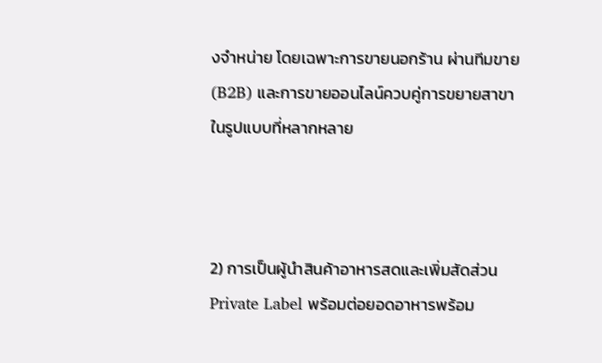งจำหน่าย โดยเฉพาะการขายนอกร้าน ผ่านทีมขาย (B2B) และการขายออนไลน์ควบคู่การขยายสาขาในรูปแบบที่หลากหลาย



2) การเป็นผู้นำสินค้าอาหารสดและเพิ่มสัดส่วน Private Label พร้อมต่อยอดอาหารพร้อม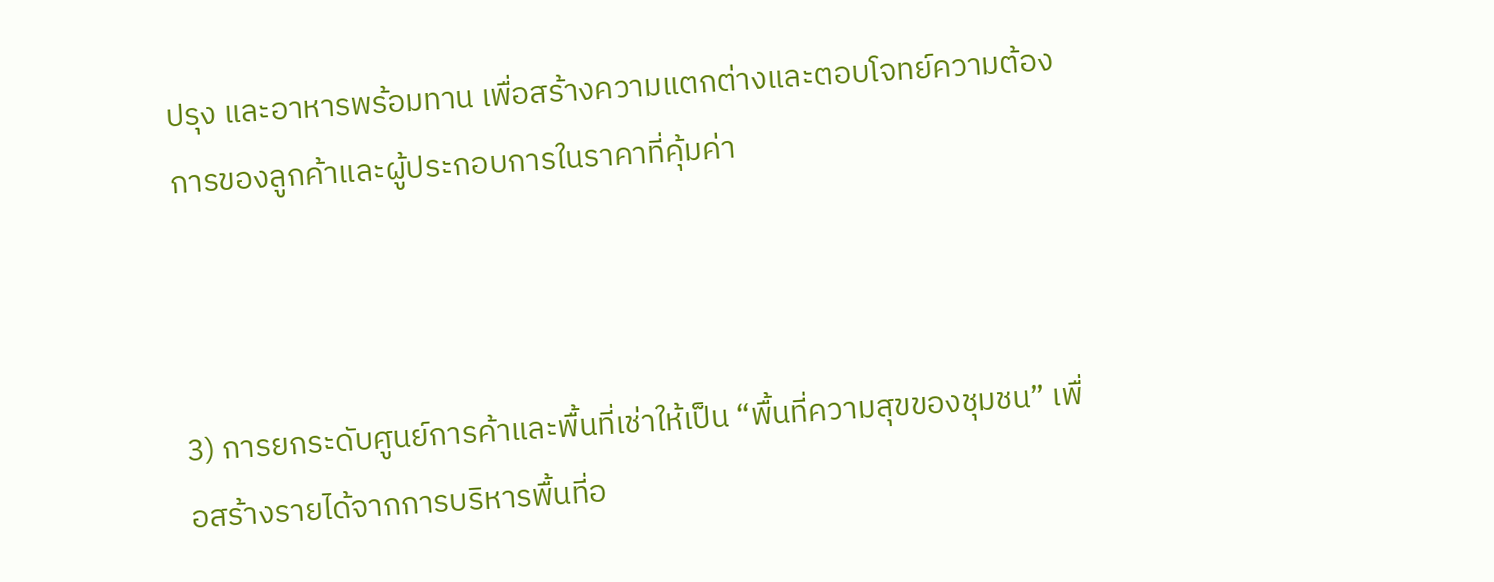ปรุง และอาหารพร้อมทาน เพื่อสร้างความแตกต่างและตอบโจทย์ความต้องการของลูกค้าและผู้ประกอบการในราคาที่คุ้มค่า



3) การยกระดับศูนย์การค้าและพื้นที่เช่าให้เป็น “พื้นที่ความสุขของชุมชน” เพื่อสร้างรายได้จากการบริหารพื้นที่อ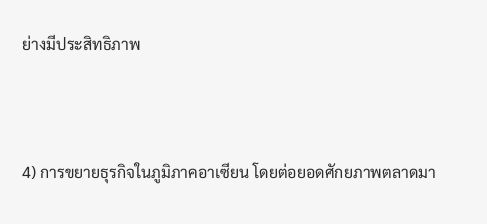ย่างมีประสิทธิภาพ



4) การขยายธุรกิจในภูมิภาคอาเซียน โดยต่อยอดศักยภาพตลาดมา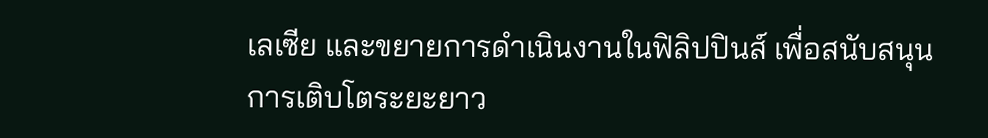เลเซีย และขยายการดำเนินงานในฟิลิปปินส์ เพื่อสนับสนุนการเติบโตระยะยาว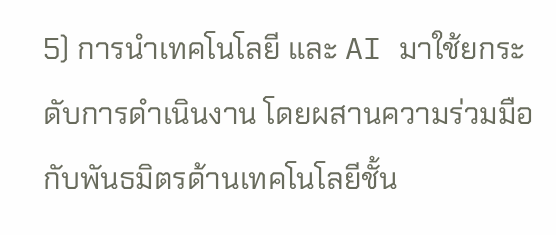5) การนำเทคโนโลยี และ AI มาใช้ยกระดับการดำเนินงาน โดยผสานความร่วมมือกับพันธมิตรด้านเทคโนโลยีชั้น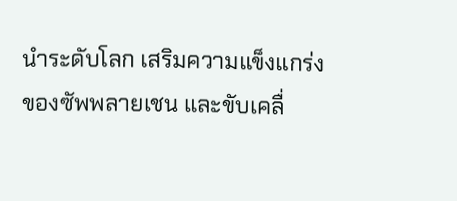นำระดับโลก เสริมความแข็งแกร่งของซัพพลายเชน และขับเคลื่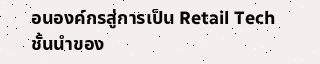อนองค์กรสู่การเป็น Retail Tech ชั้นนำของ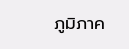ภูมิภาค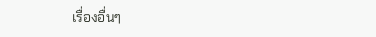เรื่องอื่นๆ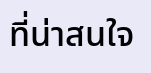ที่น่าสนใจ